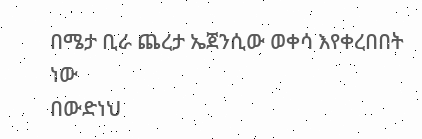በሜታ ቢራ ጨረታ ኤጀንሲው ወቀሳ እየቀረበበት ነው
በውድነህ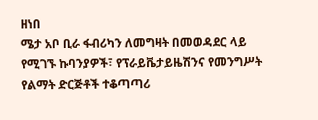ዘነበ
ሜታ አቦ ቢራ ፋብሪካን ለመግዛት በመወዳደር ላይ የሚገኙ ኩባንያዎች፣ የፕራይቬታይዜሽንና የመንግሥት የልማት ድርጅቶች ተቆጣጣሪ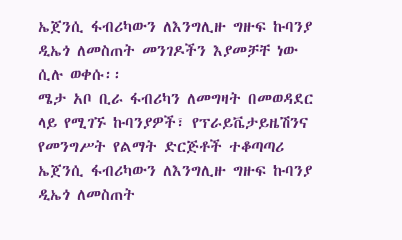ኤጀንሲ ፋብሪካውን ለእንግሊዙ ግዙፍ ኩባንያ ዲኤጎ ለመስጠት መንገዶችን እያመቻቸ ነው ሲሉ ወቀሱ፡፡
ሜታ አቦ ቢራ ፋብሪካን ለመግዛት በመወዳደር ላይ የሚገኙ ኩባንያዎች፣ የፕራይቬታይዜሽንና የመንግሥት የልማት ድርጅቶች ተቆጣጣሪ ኤጀንሲ ፋብሪካውን ለእንግሊዙ ግዙፍ ኩባንያ ዲኤጎ ለመስጠት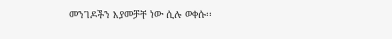መንገዶችን እያመቻቸ ነው ሲሉ ወቀሱ፡፡